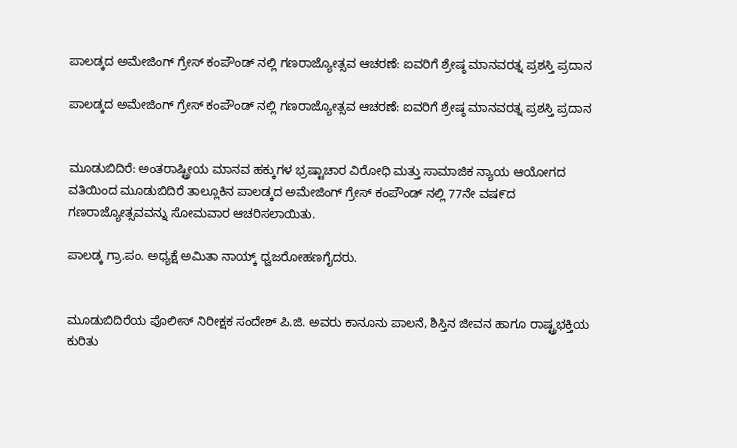ಪಾಲಡ್ಕದ ಅಮೇಜಿಂಗ್ ಗ್ರೇಸ್ ಕಂಪೌಂಡ್ ನಲ್ಲಿ ಗಣರಾಜ್ಯೋತ್ಸವ ಆಚರಣೆ: ಐವರಿಗೆ ಶ್ರೇಷ್ಠ ಮಾನವರತ್ನ ಪ್ರಶಸ್ತಿ ಪ್ರದಾನ

ಪಾಲಡ್ಕದ ಅಮೇಜಿಂಗ್ ಗ್ರೇಸ್ ಕಂಪೌಂಡ್ ನಲ್ಲಿ ಗಣರಾಜ್ಯೋತ್ಸವ ಆಚರಣೆ: ಐವರಿಗೆ ಶ್ರೇಷ್ಠ ಮಾನವರತ್ನ ಪ್ರಶಸ್ತಿ ಪ್ರದಾನ


ಮೂಡುಬಿದಿರೆ: ಅಂತರಾಷ್ಟ್ರೀಯ ಮಾನವ ಹಕ್ಕುಗಳ ಭ್ರಷ್ಟಾಚಾರ ವಿರೋಧಿ ಮತ್ತು ಸಾಮಾಜಿಕ ನ್ಯಾಯ ಆಯೋಗದ   ವತಿಯಿಂದ ಮೂಡುಬಿದಿರೆ ತಾಲ್ಲೂಕಿನ ಪಾಲಡ್ಕದ ಅಮೇಜಿಂಗ್ ಗ್ರೇಸ್ ಕಂಪೌಂಡ್ ನಲ್ಲಿ 77ನೇ ವಷ೯ದ ಗಣರಾಜ್ಯೋತ್ಸವವನ್ನು ಸೋಮವಾರ ಆಚರಿಸಲಾಯಿತು.

ಪಾಲಡ್ಕ ಗ್ರಾ.ಪಂ. ಅಧ್ಯಕ್ಷೆ ಅಮಿತಾ ನಾಯ್ಕ್ ಧ್ವಜರೋಹಣಗೈದರು.


ಮೂಡುಬಿದಿರೆಯ ಪೊಲೀಸ್ ನಿರೀಕ್ಷಕ ಸಂದೇಶ್ ಪಿ.ಜಿ. ಅವರು ಕಾನೂನು ಪಾಲನೆ, ಶಿಸ್ತಿನ ಜೀವನ ಹಾಗೂ ರಾಷ್ಟ್ರಭಕ್ತಿಯ ಕುರಿತು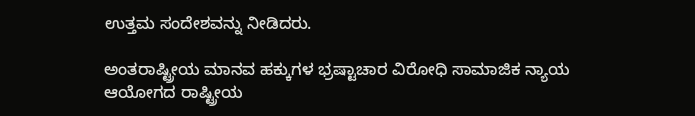ಉತ್ತಮ ಸಂದೇಶವನ್ನು ನೀಡಿದರು.

ಅಂತರಾಷ್ಟ್ರೀಯ ಮಾನವ ಹಕ್ಕುಗಳ ಭ್ರಷ್ಟಾಚಾರ ವಿರೋಧಿ ಸಾಮಾಜಿಕ ನ್ಯಾಯ ಆಯೋಗದ ರಾಷ್ಟ್ರೀಯ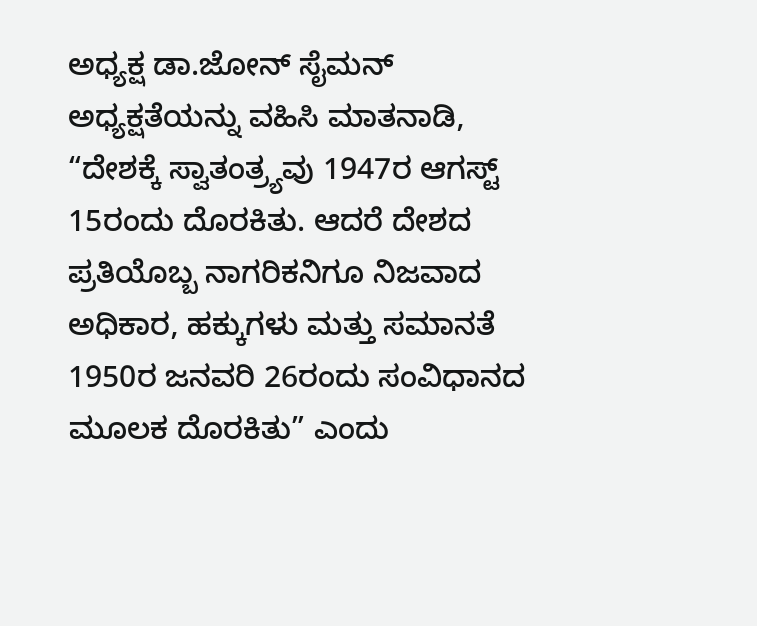ಅಧ್ಯಕ್ಷ ಡಾ.ಜೋನ್ ಸೈಮನ್ ಅಧ್ಯಕ್ಷತೆಯನ್ನು ವಹಿಸಿ ಮಾತನಾಡಿ, “ದೇಶಕ್ಕೆ ಸ್ವಾತಂತ್ರ್ಯವು 1947ರ ಆಗಸ್ಟ್ 15ರಂದು ದೊರಕಿತು. ಆದರೆ ದೇಶದ ಪ್ರತಿಯೊಬ್ಬ ನಾಗರಿಕನಿಗೂ ನಿಜವಾದ ಅಧಿಕಾರ, ಹಕ್ಕುಗಳು ಮತ್ತು ಸಮಾನತೆ 1950ರ ಜನವರಿ 26ರಂದು ಸಂವಿಧಾನದ ಮೂಲಕ ದೊರಕಿತು” ಎಂದು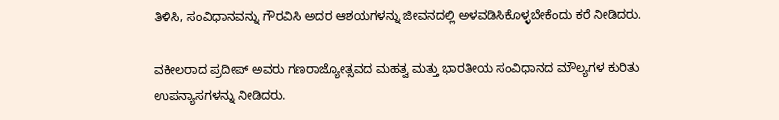ತಿಳಿಸಿ, ಸಂವಿಧಾನವನ್ನು ಗೌರವಿಸಿ ಅದರ ಆಶಯಗಳನ್ನು ಜೀವನದಲ್ಲಿ ಅಳವಡಿಸಿಕೊಳ್ಳಬೇಕೆಂದು ಕರೆ ನೀಡಿದರು.

ವಕೀಲರಾದ ಪ್ರದೀಪ್ ಅವರು ಗಣರಾಜ್ಯೋತ್ಸವದ ಮಹತ್ವ ಮತ್ತು ಭಾರತೀಯ ಸಂವಿಧಾನದ ಮೌಲ್ಯಗಳ ಕುರಿತು ಉಪನ್ಯಾಸಗಳನ್ನು ನೀಡಿದರು.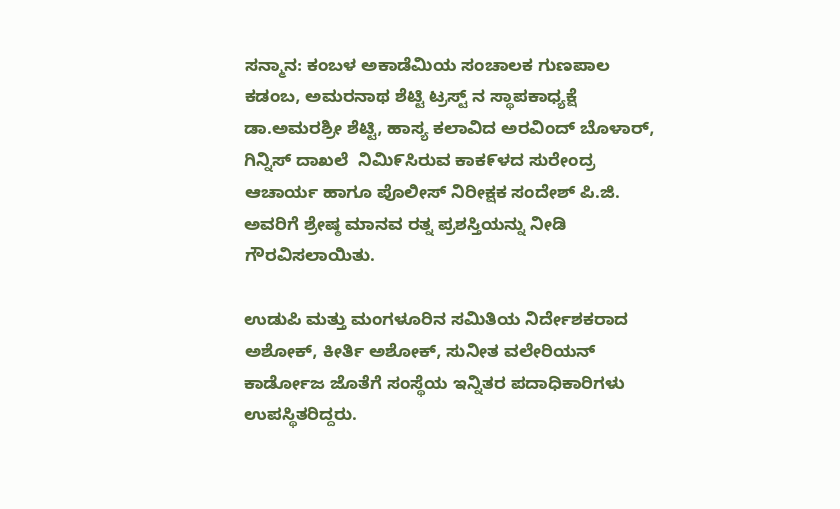ಸನ್ಮಾನ: ಕಂಬಳ ಅಕಾಡೆಮಿಯ ಸಂಚಾಲಕ ಗುಣಪಾಲ ಕಡಂಬ, ಅಮರನಾಥ ಶೆಟ್ಟಿ ಟ್ರಸ್ಟ್ ನ ಸ್ಥಾಪಕಾಧ್ಯಕ್ಷೆ ಡಾ.ಅಮರಶ್ರೀ ಶೆಟ್ಟಿ, ಹಾಸ್ಯ ಕಲಾವಿದ ಅರವಿಂದ್ ಬೊಳಾರ್, ಗಿನ್ನಿಸ್ ದಾಖಲೆ  ನಿಮಿ೯ಸಿರುವ ಕಾಕ೯ಳದ ಸುರೇಂದ್ರ ಆಚಾರ್ಯ ಹಾಗೂ ಪೊಲೀಸ್ ನಿರೀಕ್ಷಕ ಸಂದೇಶ್ ಪಿ.ಜಿ. ಅವರಿಗೆ ಶ್ರೇಷ್ಠ ಮಾನವ ರತ್ನ ಪ್ರಶಸ್ತಿಯನ್ನು ನೀಡಿ ಗೌರವಿಸಲಾಯಿತು.

ಉಡುಪಿ ಮತ್ತು ಮಂಗಳೂರಿನ ಸಮಿತಿಯ ನಿರ್ದೇಶಕರಾದ ಅಶೋಕ್, ಕೀರ್ತಿ ಅಶೋಕ್, ಸುನೀತ ವಲೇರಿಯನ್ ಕಾರ್ಡೋಜ ಜೊತೆಗೆ ಸಂಸ್ಥೆಯ ಇನ್ನಿತರ ಪದಾಧಿಕಾರಿಗಳು ಉಪಸ್ಥಿತರಿದ್ದರು.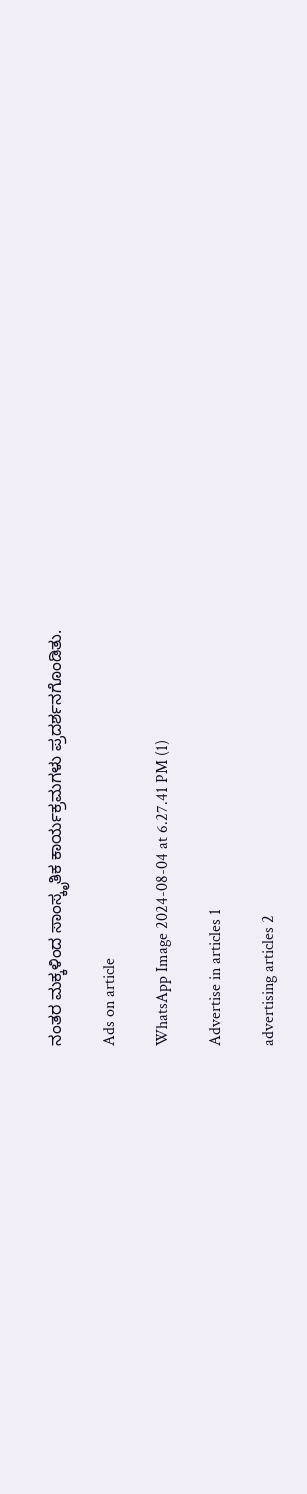ನಂತರ ಮಕ್ಕಳಿಂದ ಸಾಂಸ್ಕೃತಿಕ ಕಾರ್ಯಕ್ರಮಗಳು ಪ್ರದರ್ಶನಗೊಂಡಿತು.

Ads on article

WhatsApp Image 2024-08-04 at 6.27.41 PM (1)

Advertise in articles 1

advertising articles 2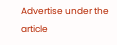Advertise under the article